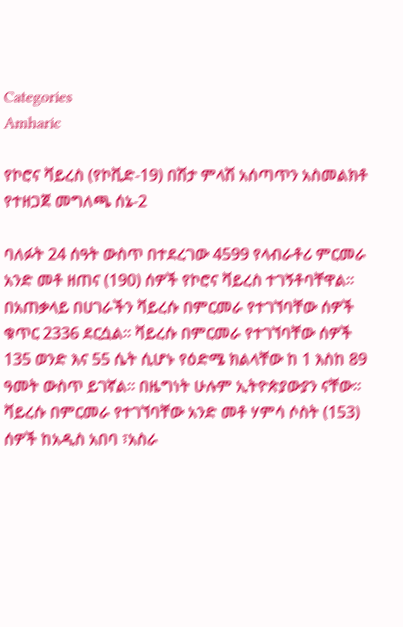Categories
Amharic

የኮሮና ቫይረስ (የኮቪድ-19) በሽታ ምላሽ አሰጣጥን አስመልክቶ የተዘጋጀ መግለጫ ሰኔ-2

ባለፉት 24 ሰዓት ውስጥ በተደረገው 4599 የላብራቶሪ ምርመራ አንድ መቶ ዘጠና (190) ሰዎች የኮሮና ቫይረስ ተገኝቶባቸዋል፡፡ በአጠቃላይ በሀገራችን ቫይረሱ በምርመራ የተገኘባቸው ሰዎች ቁጥር 2336 ደርሷል፡፡ ቫይረሱ በምርመራ የተገኘባቸው ሰዎች 135 ወንድ እና 55 ሴት ሲሆኑ የዕድሜ ክልላቸው ከ 1 እስከ 89 ዓመት ውስጥ ይገኛል። በዜግነት ሁሉም ኢትዮጵያውያን ናቸው። ቫይረሱ በምርመራ የተገኘባቸው አንድ መቶ ሃምሳ ሶስት (153) ሰዎች ከአዲስ አበባ ፣አስራ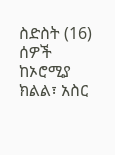ስድስት (16) ሰዎች ከኦሮሚያ ክልል፣ አስር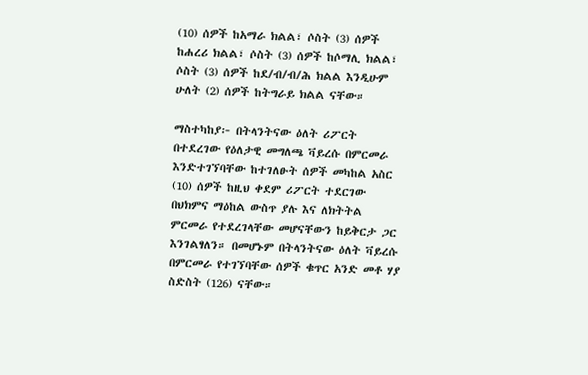(10) ሰዎች ከአማራ ክልል፣ ሶስት (3) ሰዎች ከሐረሪ ክልል፣ ሶስት (3) ሰዎች ከሶማሊ ክልል፣ ሶስት (3) ሰዎች ከደ/ብ/ብ/ሕ ክልል እንዲሁም ሁለት (2) ሰዎች ከትግራይ ክልል ናቸው።

ማስተካከያ፦ በትላንትናው ዕለት ሪፖርት በተደረገው የዕለታዊ መግለጫ ቫይረሱ በምርመራ እንድተገኘባቸው ከተገለፁት ሰዎች መካከል አስር (10) ሰዎች ከዚህ ቀደም ሪፖርት ተደርገው በህክምና ማዕከል ውስጥ ያሉ እና ለክትትል ምርመራ የተደረገላቸው መሆናቸውን ከይቅርታ ጋር እንገልፃለን። በመሆኑም በትላንትናው ዕለት ቫይረሱ በምርመራ የተገኘባቸው ሰዎች ቁጥር አንድ መቶ ሃያ ስድስት (126) ናቸው።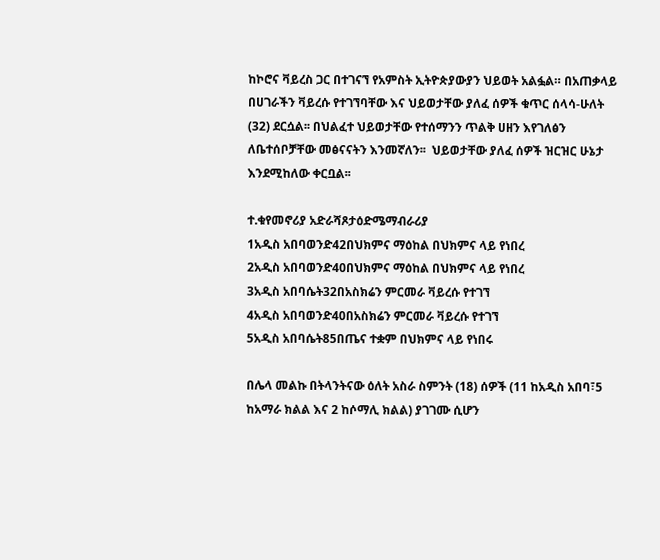ከኮሮና ቫይረስ ጋር በተገናኘ የአምስት ኢትዮጵያውያን ህይወት አልፏል። በአጠቃላይ በሀገራችን ቫይረሱ የተገኘባቸው እና ህይወታቸው ያለፈ ሰዎች ቁጥር ሰላሳ-ሁለት (32) ደርሷል፡፡ በህልፈተ ህይወታቸው የተሰማንን ጥልቅ ሀዘን እየገለፅን ለቤተሰቦቻቸው መፅናናትን እንመኛለን፡፡  ህይወታቸው ያለፈ ሰዎች ዝርዝር ሁኔታ እንደሚከለው ቀርቧል፡፡

ተ.ቁየመኖሪያ አድራሻጾታዕድሜማብራሪያ
1አዲስ አበባወንድ42በህክምና ማዕከል በህክምና ላይ የነበረ
2አዲስ አበባወንድ40በህክምና ማዕከል በህክምና ላይ የነበረ
3አዲስ አበባሴት32በአስክሬን ምርመራ ቫይረሱ የተገኘ
4አዲስ አበባወንድ40በአስክሬን ምርመራ ቫይረሱ የተገኘ
5አዲስ አበባሴት85በጤና ተቋም በህክምና ላይ የነበሩ

በሌላ መልኩ በትላንትናው ዕለት አስራ ስምንት (18) ሰዎች (11 ከአዲስ አበባ፣5 ከአማራ ክልል እና 2 ከሶማሊ ክልል) ያገገሙ ሲሆን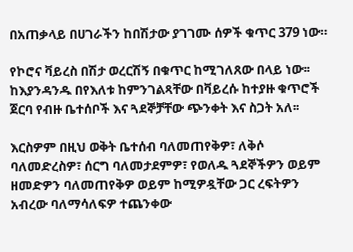በአጠቃላይ በሀገራችን ከበሽታው ያገገሙ ሰዎች ቁጥር 379 ነው።

የኮሮና ቫይረስ በሽታ ወረርሽኝ በቁጥር ከሚገለጸው በላይ ነው፡፡ ከእያንዳንዱ በየእለቱ ከምንገልጻቸው በቫይረሱ ከተያዙ ቁጥሮች ጀርባ የብዙ ቤተሰቦች እና ጓደኞቻቸው ጭንቀት እና ስጋት አለ፡፡

እርስዎም በዚህ ወቅት ቤተሰብ ባለመጠየቅዎ፣ ለቅሶ ባለመድረስዎ፣ ሰርግ ባለመታደምዎ፣ የወለዱ ጓደኞችዎን ወይም ዘመድዎን ባለመጠየቅዎ ወይም ከሚዎዷቸው ጋር ረፍትዎን አብረው ባለማሳለፍዎ ተጨንቀው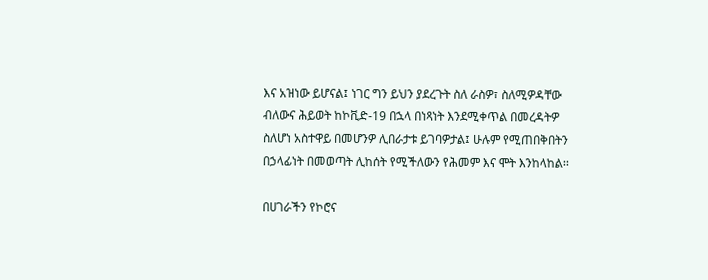እና አዝነው ይሆናል፤ ነገር ግን ይህን ያደረጉት ስለ ራስዎ፣ ስለሚዎዳቸው ብለውና ሕይወት ከኮቪድ-19 በኋላ በነጻነት እንደሚቀጥል በመረዳትዎ ስለሆነ አስተዋይ በመሆንዎ ሊበራታቱ ይገባዎታል፤ ሁሉም የሚጠበቅበትን በኃላፊነት በመወጣት ሊከሰት የሚችለውን የሕመም እና ሞት እንከላከል፡፡

በሀገራችን የኮሮና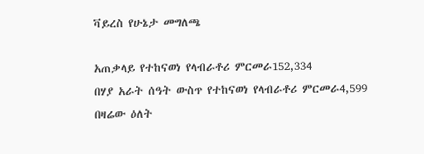ቫይረስ የሁኔታ መግለጫ

አጠቃላይ የተከናወነ የላብራቶሪ ምርመራ152,334
በሃያ አራት ሰዓት ውስጥ የተከናወነ የላብራቶሪ ምርመራ4,599
በዛሬው ዕለት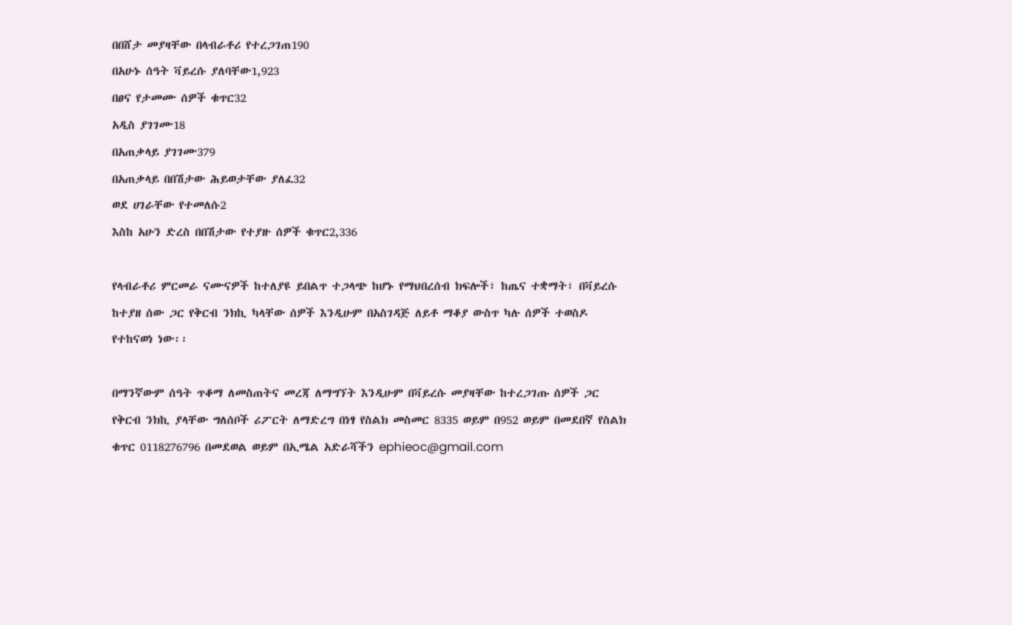በበሸታ መያዛቸው በላብራቶሪ የተረጋገጠ190
በአሁኑ ሰዓት ቫይረሱ ያለባቸው1,923
በፀና የታመሙ ሰዎች ቁጥር32
አዲስ ያገገሙ18
በአጠቃላይ ያገገሙ379
በአጠቃላይ በበሽታው ሕይወታቸው ያለፈ32
ወደ ሀገራቸው የተመለሱ2
እስከ አሁን ድረስ በበሽታው የተያዙ ሰዎች ቁጥር2,336

የላብራቶሪ ምርመራ ናሙናዎች ከተለያዩ ይበልጥ ተጋላጭ ከሆኑ የማህበረሰብ ክፍሎች፣ ከጤና ተቋማት፣ በቫይረሱ ከተያዘ ሰው ጋር የቅርብ ንክኪ ካላቸው ሰዎች እንዲሁም በአስገዳጅ ለይቶ ማቆያ ውስጥ ካሉ ሰዎች ተወስዶ የተከናወነ ነው፡፡

በማንኛውም ሰዓት ጥቆማ ለመስጠትና መረጃ ለማግኘት እንዲሁም በቫይረሱ መያዛቸው ከተረጋገጡ ሰዎች ጋር የቅርብ ንክኪ ያላቸው ግለሰቦች ሪፖርት ለማድረግ በነፃ የስልክ መስመር 8335 ወይም በ952 ወይም በመደበኛ የስልክ ቁጥር 0118276796 በመደወል ወይም በኢሜል አድራሻችን ephieoc@gmail.com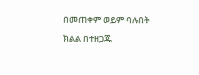በመጠቀም ወይም ባሉበት ክልል በተዘጋጁ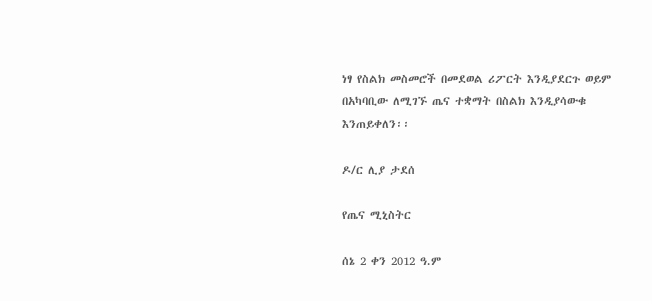ነፃ የስልክ መስመሮች በመደወል ሪፖርት እንዲያደርጉ ወይም በአካባቢው ለሚገኙ ጤና ተቋማት በስልክ እንዲያሳውቁ እንጠይቀለን፡፡

ዶ/ር ሊያ ታደሰ

የጤና ሚኒስትር

ሰኔ 2 ቀን 2012 ዓ.ም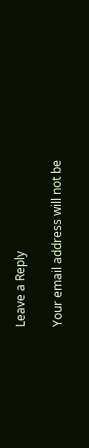Leave a Reply

Your email address will not be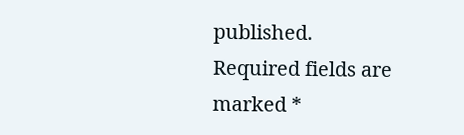published. Required fields are marked *